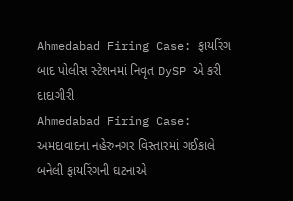Ahmedabad Firing Case: ફાયરિંગ બાદ પોલીસ સ્ટેશનમાં નિવૃત DySP એ કરી દાદાગીરી
Ahmedabad Firing Case: અમદાવાદના નહેરુનગર વિસ્તારમાં ગઈકાલે બનેલી ફાયરિંગની ઘટનાએ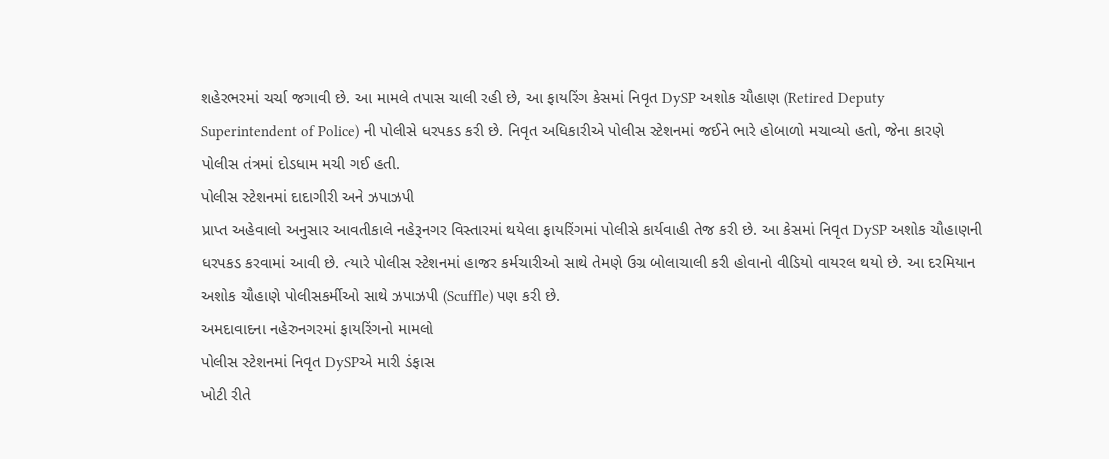શહેરભરમાં ચર્ચા જગાવી છે. આ મામલે તપાસ ચાલી રહી છે, આ ફાયરિંગ કેસમાં નિવૃત DySP અશોક ચૌહાણ (Retired Deputy Superintendent of Police) ની પોલીસે ધરપકડ કરી છે. નિવૃત અધિકારીએ પોલીસ સ્ટેશનમાં જઈને ભારે હોબાળો મચાવ્યો હતો, જેના કારણે પોલીસ તંત્રમાં દોડધામ મચી ગઈ હતી.
પોલીસ સ્ટેશનમાં દાદાગીરી અને ઝપાઝપી
પ્રાપ્ત અહેવાલો અનુસાર આવતીકાલે નહેરૂનગર વિસ્તારમાં થયેલા ફાયરિંગમાં પોલીસે કાર્યવાહી તેજ કરી છે. આ કેસમાં નિવૃત DySP અશોક ચૌહાણની ધરપકડ કરવામાં આવી છે. ત્યારે પોલીસ સ્ટેશનમાં હાજર કર્મચારીઓ સાથે તેમણે ઉગ્ર બોલાચાલી કરી હોવાનો વીડિયો વાયરલ થયો છે. આ દરમિયાન અશોક ચૌહાણે પોલીસકર્મીઓ સાથે ઝપાઝપી (Scuffle) પણ કરી છે.
અમદાવાદના નહેરુનગરમાં ફાયરિંગનો મામલો
પોલીસ સ્ટેશનમાં નિવૃત DySPએ મારી ડંફાસ
ખોટી રીતે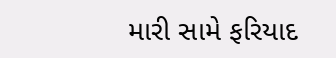મારી સામે ફરિયાદ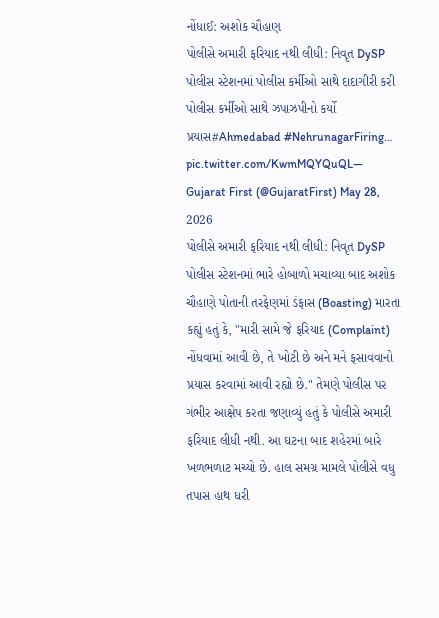નોંધાઈ: અશોક ચૌહાણ
પોલીસે અમારી ફરિયાદ નથી લીધી: નિવૃત DySP
પોલીસ સ્ટેશનમાં પોલીસ કર્મીઓ સાથે દાદાગીરી કરી
પોલીસ કર્મીઓ સાથે ઝપાઝપીનો કર્યો પ્રયાસ#Ahmedabad #NehrunagarFiring… pic.twitter.com/KwmMQYQuQL— Gujarat First (@GujaratFirst) May 28, 2026
પોલીસે અમારી ફરિયાદ નથી લીધી: નિવૃત DySP
પોલીસ સ્ટેશનમાં ભારે હોબાળો મચાવ્યા બાદ અશોક ચૌહાણે પોતાની તરફેણમાં ડંફાસ (Boasting) મારતા કહ્યું હતું કે, "મારી સામે જે ફરિયાદ (Complaint) નોંધવામાં આવી છે, તે ખોટી છે અને મને ફસાવવાનો પ્રયાસ કરવામાં આવી રહ્યો છે." તેમણે પોલીસ પર ગંભીર આક્ષેપ કરતા જણાવ્યું હતું કે પોલીસે અમારી ફરિયાદ લીધી નથી. આ ઘટના બાદ શહેરમાં બારે ખળભળાટ મચ્યો છે. હાલ સમગ્ર મામલે પોલીસે વધુ તપાસ હાથ ધરી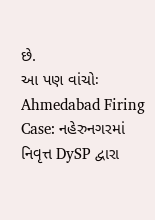છે.
આ પણ વાંચોઃ Ahmedabad Firing Case: નહેરુનગરમાં નિવૃત્ત DySP દ્વારા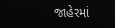જાહેરમાં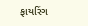ફાયરિંગ